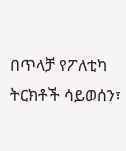በጥላቻ የፖለቲካ ትርክቶች ሳይወሰን፣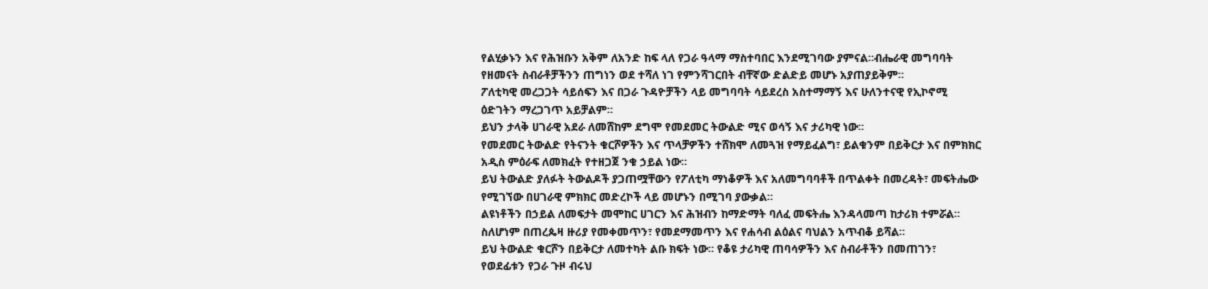የልሂቃኑን እና የሕዝቡን አቅም ለአንድ ከፍ ላለ የጋራ ዓላማ ማስተባበር እንደሚገባው ያምናል።ብሔራዊ መግባባት የዘመናት ስብራቶቻችንን ጠግነን ወደ ተሻለ ነገ የምንሻገርበት ብቸኛው ድልድይ መሆኑ አያጠያይቅም።
ፖለቲካዊ መረጋጋት ሳይሰፍን እና በጋራ ጉዳዮቻችን ላይ መግባባት ሳይደረስ አስተማማኝ እና ሁለንተናዊ የኢኮኖሚ ዕድገትን ማረጋገጥ አይቻልም።
ይህን ታላቅ ሀገራዊ አደራ ለመሸከም ደግሞ የመደመር ትውልድ ሚና ወሳኝ እና ታሪካዊ ነው።
የመደመር ትውልድ የትናንት ቁርሾዎችን እና ጥላቻዎችን ተሸክሞ ለመጓዝ የማይፈልግ፣ ይልቁንም በይቅርታ እና በምክክር አዲስ ምዕራፍ ለመክፈት የተዘጋጀ ንቁ ኃይል ነው።
ይህ ትውልድ ያለፉት ትውልዶች ያጋጠሟቸውን የፖለቲካ ማነቆዎች እና አለመግባባቶች በጥልቀት በመረዳት፣ መፍትሔው የሚገኘው በሀገራዊ ምክክር መድረኮች ላይ መሆኑን በሚገባ ያውቃል።
ልዩነቶችን በኃይል ለመፍታት መሞከር ሀገርን እና ሕዝብን ከማድማት ባለፈ መፍትሔ እንዳላመጣ ከታሪክ ተምሯል።
ስለሆነም በጠረጴዛ ዙሪያ የመቀመጥን፣ የመደማመጥን እና የሐሳብ ልዕልና ባህልን አጥብቆ ይሻል።
ይህ ትውልድ ቁርሾን በይቅርታ ለመተካት ልቡ ክፍት ነው። የቆዩ ታሪካዊ ጠባሳዎችን እና ስብራቶችን በመጠገን፣ የወደፊቱን የጋራ ጉዞ ብሩህ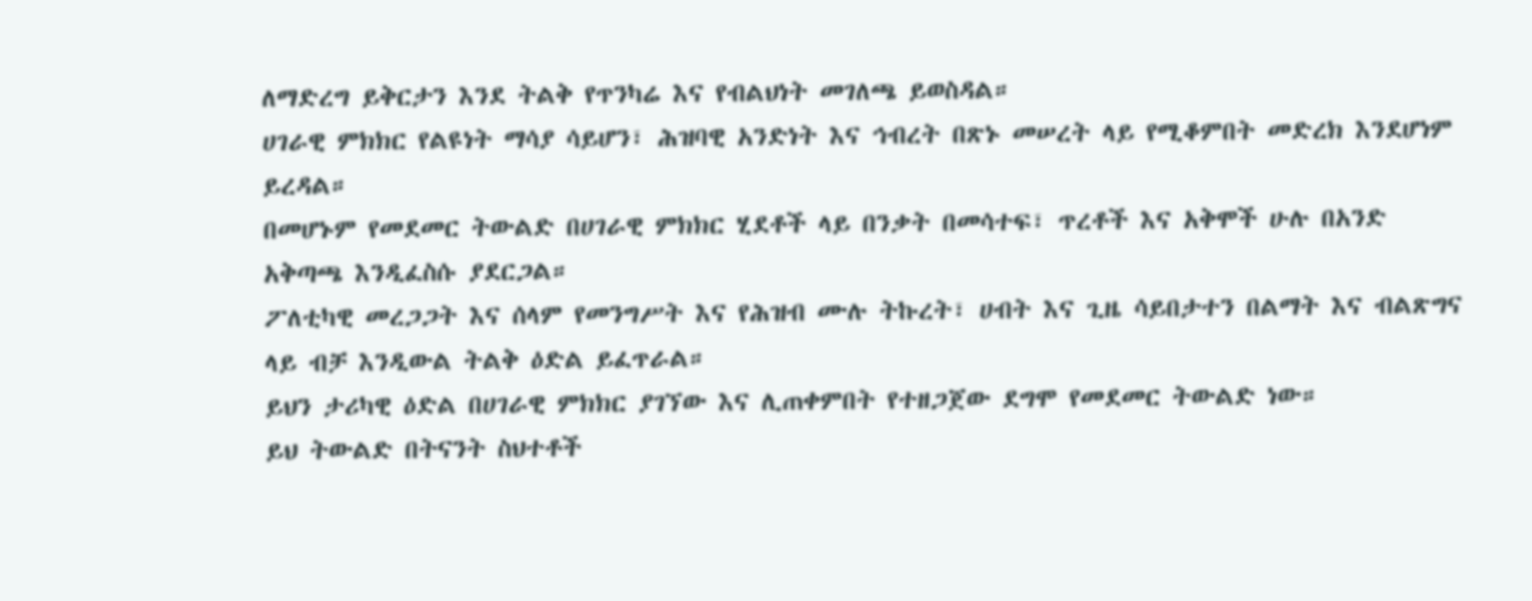ለማድረግ ይቅርታን እንደ ትልቅ የጥንካሬ እና የብልህነት መገለጫ ይወስዳል።
ሀገራዊ ምክክር የልዩነት ማሳያ ሳይሆን፣ ሕዝባዊ አንድነት እና ኅብረት በጽኑ መሠረት ላይ የሚቆምበት መድረክ እንደሆነም ይረዳል።
በመሆኑም የመደመር ትውልድ በሀገራዊ ምክክር ሂደቶች ላይ በንቃት በመሳተፍ፣ ጥረቶች እና አቅሞች ሁሉ በአንድ አቅጣጫ እንዲፈስሱ ያደርጋል።
ፖለቲካዊ መረጋጋት እና ሰላም የመንግሥት እና የሕዝብ ሙሉ ትኩረት፣ ሀብት እና ጊዜ ሳይበታተን በልማት እና ብልጽግና ላይ ብቻ እንዲውል ትልቅ ዕድል ይፈጥራል።
ይህን ታሪካዊ ዕድል በሀገራዊ ምክክር ያገኘው እና ሊጠቀምበት የተዘጋጀው ደግሞ የመደመር ትውልድ ነው።
ይህ ትውልድ በትናንት ስህተቶች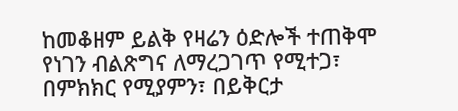ከመቆዘም ይልቅ የዛሬን ዕድሎች ተጠቅሞ የነገን ብልጽግና ለማረጋገጥ የሚተጋ፣ በምክክር የሚያምን፣ በይቅርታ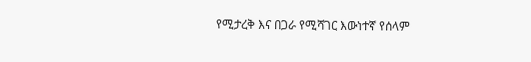የሚታረቅ እና በጋራ የሚሻገር እውነተኛ የሰላም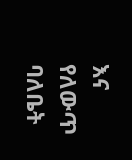እና የለውጥ ባለቤት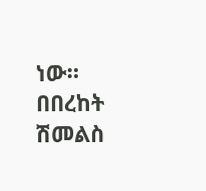ነው።
በበረከት ሽመልስ